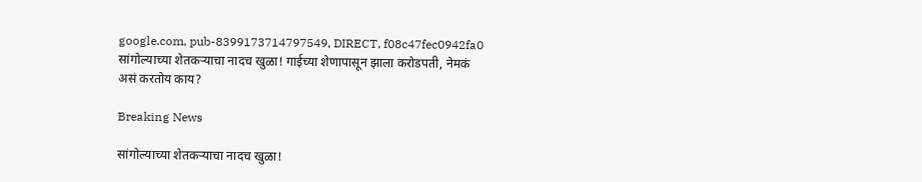google.com, pub-8399173714797549, DIRECT, f08c47fec0942fa0 सांगोल्याच्या शेतकऱ्याचा नादच खुळा! गाईच्या शेणापासून झाला करोडपती, नेमकं असं करतोय काय?

Breaking News

सांगोल्याच्या शेतकऱ्याचा नादच खुळा!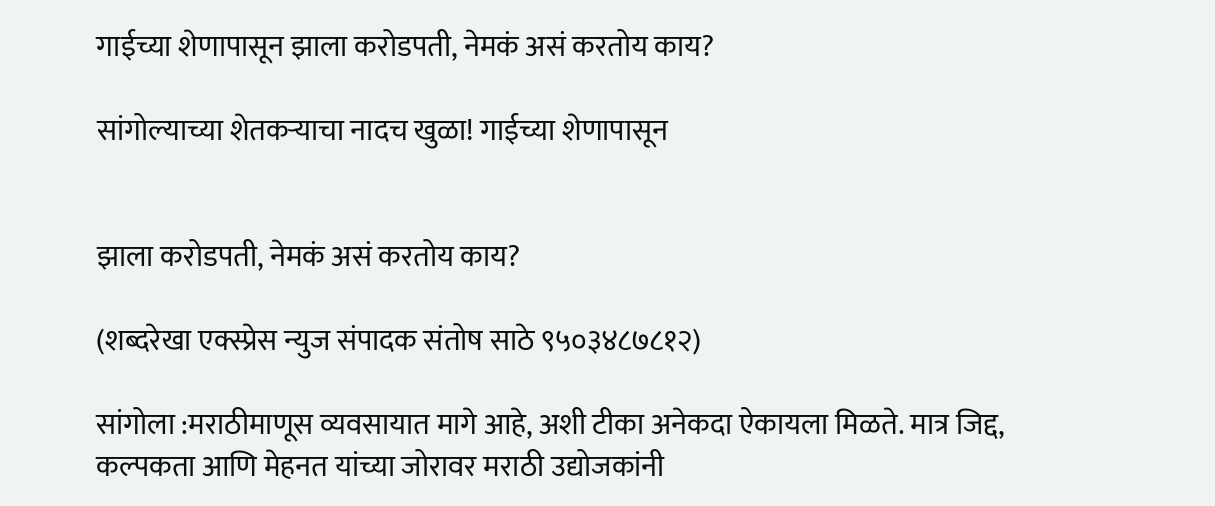गाईच्या शेणापासून झाला करोडपती, नेमकं असं करतोय काय?

सांगोल्याच्या शेतकऱ्याचा नादच खुळा! गाईच्या शेणापासून


झाला करोडपती, नेमकं असं करतोय काय?

(शब्दरेखा एक्स्प्रेस न्युज संपादक संतोष साठे ९५०३४८७८१२)

सांगोला :मराठीमाणूस व्यवसायात मागे आहे, अशी टीका अनेकदा ऐकायला मिळते. मात्र जिद्द, कल्पकता आणि मेहनत यांच्या जोरावर मराठी उद्योजकांनी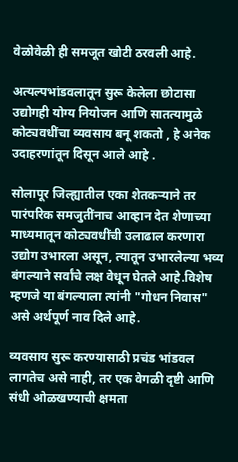वेळोवेळी ही समजूत खोटी ठरवली आहे.

अत्यल्पभांडवलातून सुरू केलेला छोटासा उद्योगही योग्य नियोजन आणि सातत्यामुळे कोट्यवधींचा व्यवसाय बनू शकतो , हे अनेक उदाहरणांतून दिसून आले आहे .

सोलापूर जिल्ह्यातील एका शेतकऱ्याने तर पारंपरिक समजुतींनाच आव्हान देत शेणाच्या माध्यमातून कोट्यवधींची उलाढाल करणारा उद्योग उभारला असून, त्यातून उभारलेल्या भव्य बंगल्याने सर्वांचे लक्ष वेधून घेतले आहे.विशेष म्हणजे या बंगल्याला त्यांनी "गोधन निवास" असे अर्थपूर्ण नाव दिले आहे.

व्यवसाय सुरू करण्यासाठी प्रचंड भांडवल लागतेच असे नाही, तर एक वेगळी दृष्टी आणि संधी ओळखण्याची क्षमता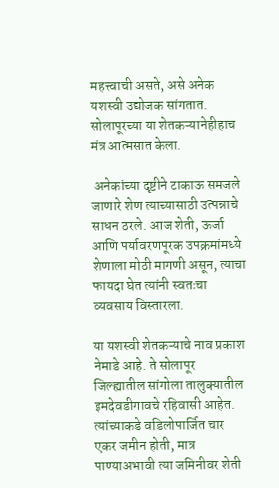महत्त्वाची असते, असे अनेक यशस्वी उद्योजक सांगतात. सोलापूरच्या या शेतकऱ्यानेहीहाच मंत्र आत्मसात केला.

 अनेकांच्या दृष्टीने टाकाऊ समजले जाणारे शेण त्याच्यासाठी उत्पन्नाचे साधन ठरले. आज शेती, ऊर्जा आणि पर्यावरणपूरक उपक्रमांमध्ये शेणाला मोठी मागणी असून, त्याचा फायदा घेत त्यांनी स्वतःचा व्यवसाय विस्तारला.

या यशस्वी शेतकऱ्याचे नाव प्रकाश नेमाडे आहे. ते सोलापूर जिल्ह्यातील सांगोला तालुक्यातील इमदेवडीगावचे रहिवासी आहेत. त्यांच्याकडे वडिलोपार्जित चार एकर जमीन होती, मात्र पाण्याअभावी त्या जमिनीवर शेती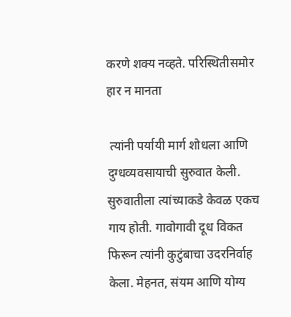करणे शक्य नव्हते. परिस्थितीसमोर हार न मानता

 त्यांनी पर्यायी मार्ग शोधला आणि दुग्धव्यवसायाची सुरुवात केली. सुरुवातीला त्यांच्याकडे केवळ एकच गाय होती. गावोगावी दूध विकत फिरून त्यांनी कुटुंबाचा उदरनिर्वाह केला. मेहनत, संयम आणि योग्य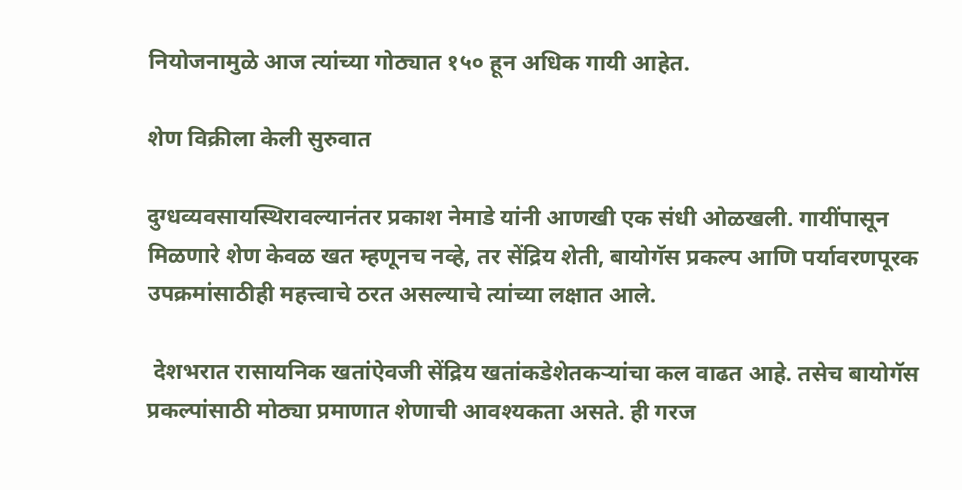नियोजनामुळे आज त्यांच्या गोठ्यात १५० हून अधिक गायी आहेत.

शेण विक्रीला केली सुरुवात

दुग्धव्यवसायस्थिरावल्यानंतर प्रकाश नेमाडे यांनी आणखी एक संधी ओळखली. गायींपासून मिळणारे शेण केवळ खत म्हणूनच नव्हे, तर सेंद्रिय शेती, बायोगॅस प्रकल्प आणि पर्यावरणपूरक उपक्रमांसाठीही महत्त्वाचे ठरत असल्याचे त्यांच्या लक्षात आले.

 देशभरात रासायनिक खतांऐवजी सेंद्रिय खतांकडेशेतकऱ्यांचा कल वाढत आहे. तसेच बायोगॅस प्रकल्पांसाठी मोठ्या प्रमाणात शेणाची आवश्यकता असते. ही गरज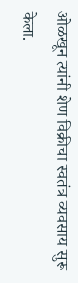ओळखून त्यांनी शेण विक्रीचा स्वतंत्र व्यवसाय सुरू केला.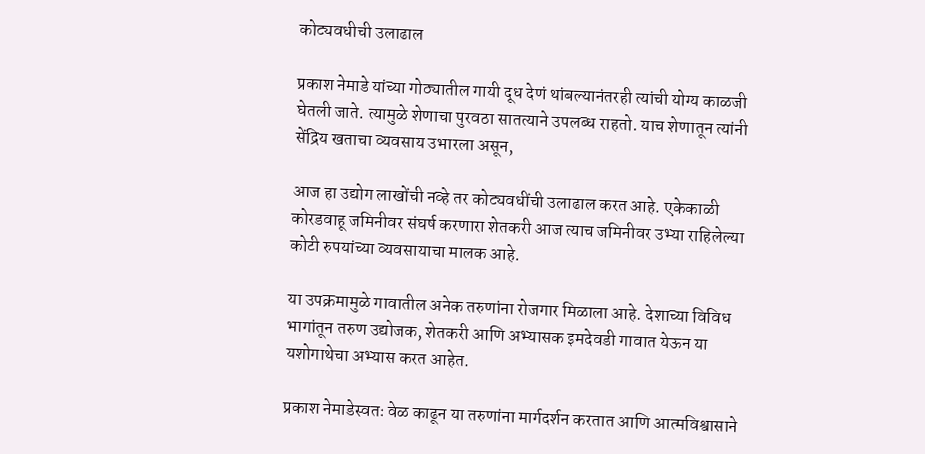कोट्यवधीची उलाढाल

प्रकाश नेमाडे यांच्या गोठ्यातील गायी दूध देणं थांबल्यानंतरही त्यांची योग्य काळजी घेतली जाते. त्यामुळे शेणाचा पुरवठा सातत्याने उपलब्ध राहतो. याच शेणातून त्यांनी सेंद्रिय खताचा व्यवसाय उभारला असून,

आज हा उद्योग लाखोंची नव्हे तर कोट्यवधींची उलाढाल करत आहे. एकेकाळी कोरडवाहू जमिनीवर संघर्ष करणारा शेतकरी आज त्याच जमिनीवर उभ्या राहिलेल्या कोटी रुपयांच्या व्यवसायाचा मालक आहे.

या उपक्रमामुळे गावातील अनेक तरुणांना रोजगार मिळाला आहे. देशाच्या विविध भागांतून तरुण उद्योजक, शेतकरी आणि अभ्यासक इमदेवडी गावात येऊन या यशोगाथेचा अभ्यास करत आहेत.

प्रकाश नेमाडेस्वतः वेळ काढून या तरुणांना मार्गदर्शन करतात आणि आत्मविश्वासाने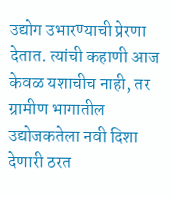उद्योग उभारण्याची प्रेरणा देतात. त्यांची कहाणी आज केवळ यशाचीच नाही, तर ग्रामीण भागातील उद्योजकतेला नवी दिशा देणारी ठरत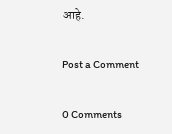आहे.

Post a Comment

0 Comments